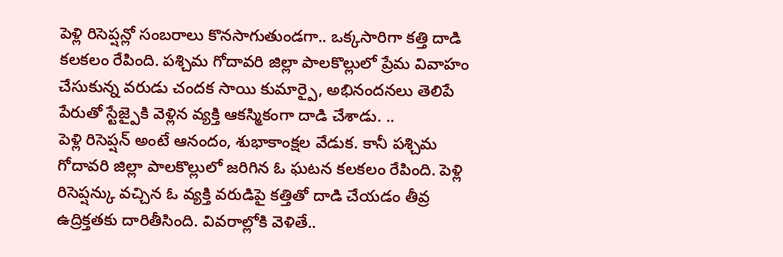పెళ్లి రిసెప్షన్లో సంబరాలు కొనసాగుతుండగా.. ఒక్కసారిగా కత్తి దాడి కలకలం రేపింది. పశ్చిమ గోదావరి జిల్లా పాలకొల్లులో ప్రేమ వివాహం చేసుకున్న వరుడు చందక సాయి కుమార్పై, అభినందనలు తెలిపే పేరుతో స్టేజ్పైకి వెళ్లిన వ్యక్తి ఆకస్మికంగా దాడి చేశాడు. ..
పెళ్లి రిసెప్షన్ అంటే ఆనందం, శుభాకాంక్షల వేడుక. కానీ పశ్చిమ గోదావరి జిల్లా పాలకొల్లులో జరిగిన ఓ ఘటన కలకలం రేపింది. పెళ్లి రిసెప్షన్కు వచ్చిన ఓ వ్యక్తి వరుడిపై కత్తితో దాడి చేయడం తీవ్ర ఉద్రిక్తతకు దారితీసింది. వివరాల్లోకి వెళితే..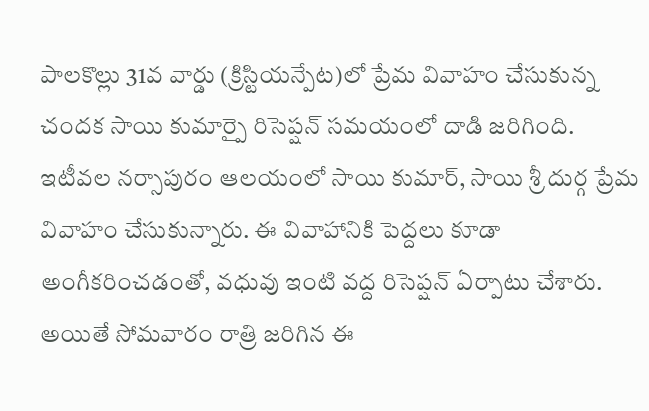పాలకొల్లు 31వ వార్డు (క్రిస్టియన్పేట)లో ప్రేమ వివాహం చేసుకున్న చందక సాయి కుమార్పై రిసెప్షన్ సమయంలో దాడి జరిగింది. ఇటీవల నర్సాపురం ఆలయంలో సాయి కుమార్, సాయి శ్రీ దుర్గ ప్రేమ వివాహం చేసుకున్నారు. ఈ వివాహానికి పెద్దలు కూడా అంగీకరించడంతో, వధువు ఇంటి వద్ద రిసెప్షన్ ఏర్పాటు చేశారు.
అయితే సోమవారం రాత్రి జరిగిన ఈ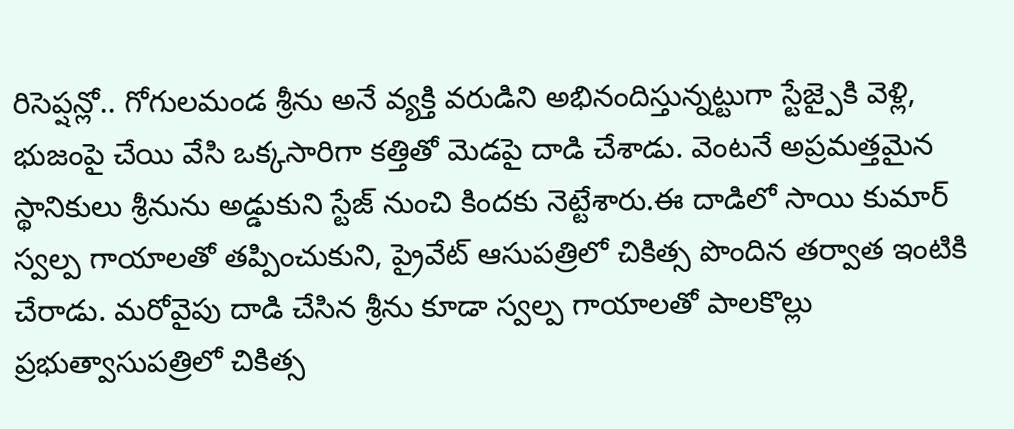రిసెప్షన్లో.. గోగులమండ శ్రీను అనే వ్యక్తి వరుడిని అభినందిస్తున్నట్టుగా స్టేజ్పైకి వెళ్లి, భుజంపై చేయి వేసి ఒక్కసారిగా కత్తితో మెడపై దాడి చేశాడు. వెంటనే అప్రమత్తమైన స్థానికులు శ్రీనును అడ్డుకుని స్టేజ్ నుంచి కిందకు నెట్టేశారు.ఈ దాడిలో సాయి కుమార్ స్వల్ప గాయాలతో తప్పించుకుని, ప్రైవేట్ ఆసుపత్రిలో చికిత్స పొందిన తర్వాత ఇంటికి చేరాడు. మరోవైపు దాడి చేసిన శ్రీను కూడా స్వల్ప గాయాలతో పాలకొల్లు ప్రభుత్వాసుపత్రిలో చికిత్స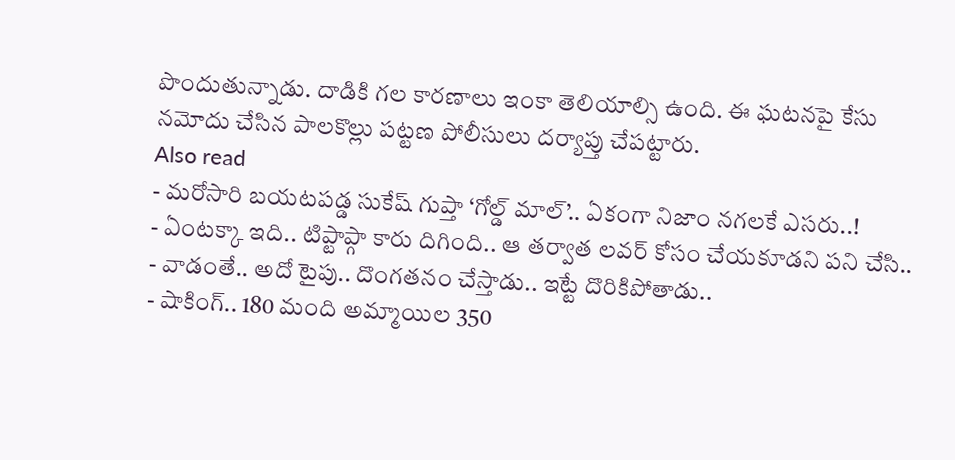పొందుతున్నాడు. దాడికి గల కారణాలు ఇంకా తెలియాల్సి ఉంది. ఈ ఘటనపై కేసు నమోదు చేసిన పాలకొల్లు పట్టణ పోలీసులు దర్యాప్తు చేపట్టారు.
Also read
- మరోసారి బయటపడ్డ సుకేష్ గుప్తా ‘గోల్డ్ మాల్’.. ఏకంగా నిజాం నగలకే ఎసరు..!
- ఏంటక్కా ఇది.. టిప్టాప్గా కారు దిగింది.. ఆ తర్వాత లవర్ కోసం చేయకూడని పని చేసి..
- వాడంతే.. అదో టైపు.. దొంగతనం చేస్తాడు.. ఇట్టే దొరికిపోతాడు..
- షాకింగ్.. 180 మంది అమ్మాయిల 350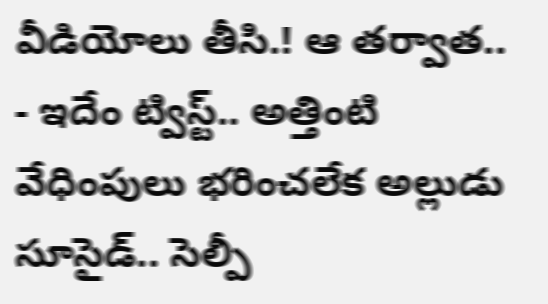వీడియోలు తీసి.! ఆ తర్వాత..
- ఇదేం ట్విస్ట్.. అత్తింటి వేధింపులు భరించలేక అల్లుడు సూసైడ్.. సెల్పీ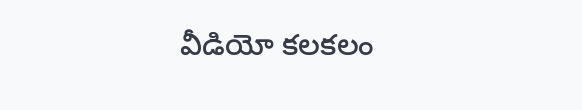వీడియో కలకలం